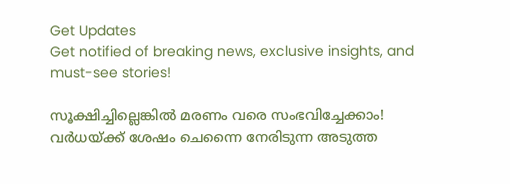Get Updates
Get notified of breaking news, exclusive insights, and must-see stories!

സൂക്ഷിച്ചില്ലെങ്കില്‍ മരണം വരെ സംഭവിച്ചേക്കാം! വര്‍ധയ്ക്ക് ശേഷം ചെന്നൈ നേരിടുന്ന അടുത്ത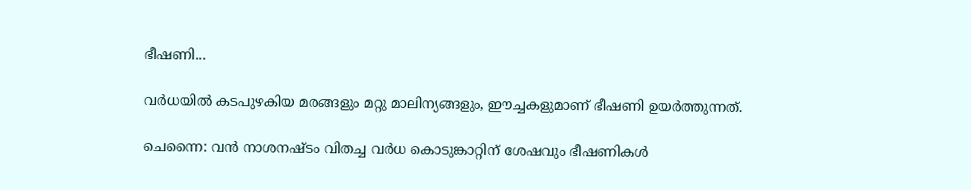ഭീഷണി...

വര്‍ധയില്‍ കടപുഴകിയ മരങ്ങളും മറ്റു മാലിന്യങ്ങളും, ഈച്ചകളുമാണ് ഭീഷണി ഉയര്‍ത്തുന്നത്.

ചെന്നൈ: വന്‍ നാശനഷ്ടം വിതച്ച വര്‍ധ കൊടുങ്കാറ്റിന് ശേഷവും ഭീഷണികള്‍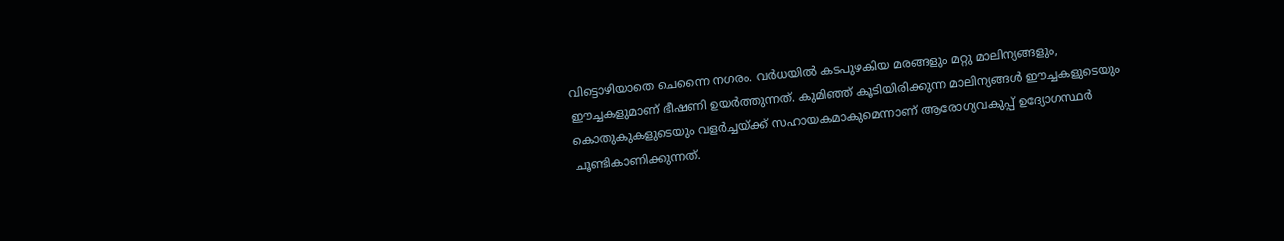വിട്ടൊഴിയാതെ ചെന്നൈ നഗരം. വര്‍ധയില്‍ കടപുഴകിയ മരങ്ങളും മറ്റു മാലിന്യങ്ങളും, ഈച്ചകളുമാണ് ഭീഷണി ഉയര്‍ത്തുന്നത്. കുമിഞ്ഞ് കൂടിയിരിക്കുന്ന മാലിന്യങ്ങള്‍ ഈച്ചകളുടെയും കൊതുകുകളുടെയും വളര്‍ച്ചയ്ക്ക് സഹായകമാകുമെന്നാണ് ആരോഗ്യവകുപ്പ് ഉദ്യോഗസ്ഥര്‍ ചൂണ്ടികാണിക്കുന്നത്.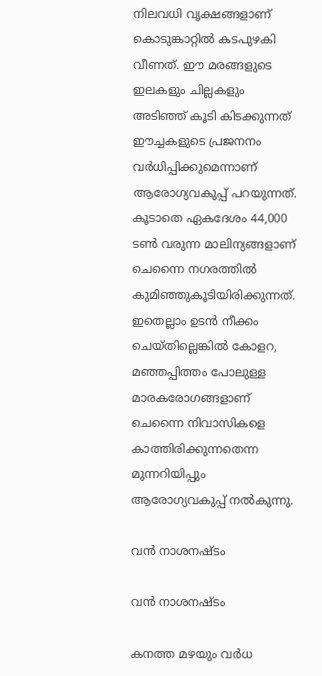നിലവധി വൃക്ഷങ്ങളാണ് കൊടുങ്കാറ്റില്‍ കടപുഴകി വീണത്. ഈ മരങ്ങളുടെ ഇലകളും ചില്ലകളും അടിഞ്ഞ് കൂടി കിടക്കുന്നത് ഈച്ചകളുടെ പ്രജനനം വര്‍ധിപ്പിക്കുമെന്നാണ് ആരോഗ്യവകുപ്പ് പറയുന്നത്. കൂടാതെ ഏകദേശം 44,000 ടണ്‍ വരുന്ന മാലിന്യങ്ങളാണ് ചെന്നൈ നഗരത്തില്‍ കുമിഞ്ഞുകൂടിയിരിക്കുന്നത്. ഇതെല്ലാം ഉടന്‍ നീക്കം ചെയ്തില്ലെങ്കില്‍ കോളറ, മഞ്ഞപ്പിത്തം പോലുള്ള മാരകരോഗങ്ങളാണ് ചെന്നൈ നിവാസികളെ കാത്തിരിക്കുന്നതെന്ന മുന്നറിയിപ്പും ആരോഗ്യവകുപ്പ് നല്‍കുന്നു.

വന്‍ നാശനഷ്ടം

വന്‍ നാശനഷ്ടം

കനത്ത മഴയും വര്‍ധ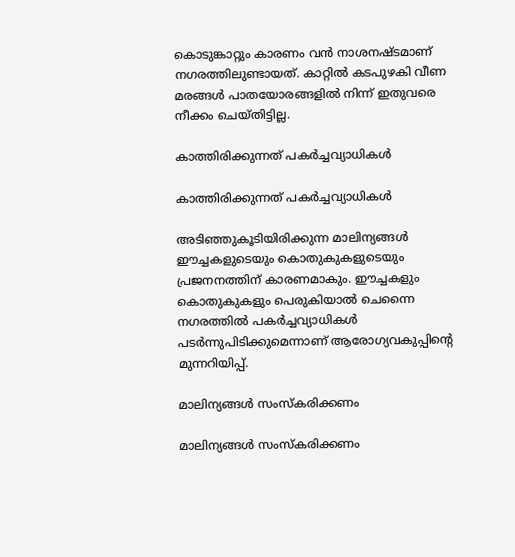കൊടുങ്കാറ്റും കാരണം വന്‍ നാശനഷ്ടമാണ് നഗരത്തിലുണ്ടായത്. കാറ്റില്‍ കടപുഴകി വീണ മരങ്ങള്‍ പാതയോരങ്ങളില്‍ നിന്ന് ഇതുവരെ നീക്കം ചെയ്തിട്ടില്ല.

കാത്തിരിക്കുന്നത് പകര്‍ച്ചവ്യാധികള്‍

കാത്തിരിക്കുന്നത് പകര്‍ച്ചവ്യാധികള്‍

അടിഞ്ഞുകൂടിയിരിക്കുന്ന മാലിന്യങ്ങള്‍ ഈച്ചകളുടെയും കൊതുകുകളുടെയും പ്രജനനത്തിന് കാരണമാകും. ഈച്ചകളും കൊതുകുകളും പെരുകിയാല്‍ ചെന്നൈ നഗരത്തില്‍ പകര്‍ച്ചവ്യാധികള്‍ പടര്‍ന്നുപിടിക്കുമെന്നാണ് ആരോഗ്യവകുപ്പിന്റെ മുന്നറിയിപ്പ്.

മാലിന്യങ്ങള്‍ സംസ്‌കരിക്കണം

മാലിന്യങ്ങള്‍ സംസ്‌കരിക്കണം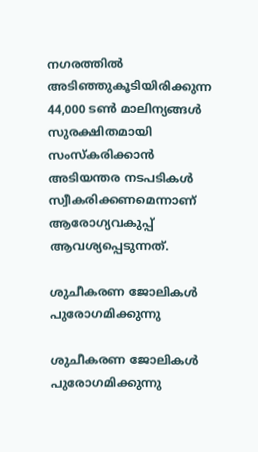നഗരത്തില്‍ അടിഞ്ഞുകൂടിയിരിക്കുന്ന 44,000 ടണ്‍ മാലിന്യങ്ങള്‍ സുരക്ഷിതമായി സംസ്‌കരിക്കാന്‍ അടിയന്തര നടപടികള്‍ സ്വീകരിക്കണമെന്നാണ് ആരോഗ്യവകുപ്പ് ആവശ്യപ്പെടുന്നത്.

ശുചീകരണ ജോലികള്‍ പുരോഗമിക്കുന്നു

ശുചീകരണ ജോലികള്‍ പുരോഗമിക്കുന്നു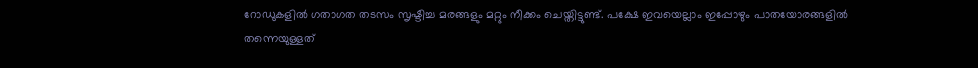റോഡുകളില്‍ ഗതാഗത തടസം സൃഷ്ടിച്ച മരങ്ങളും മറ്റും നീക്കം ചെയ്തിട്ടുണ്ട്. പക്ഷേ ഇവയെല്ലാം ഇപ്പോഴും പാതയോരങ്ങളില്‍ തന്നെയുള്ളത്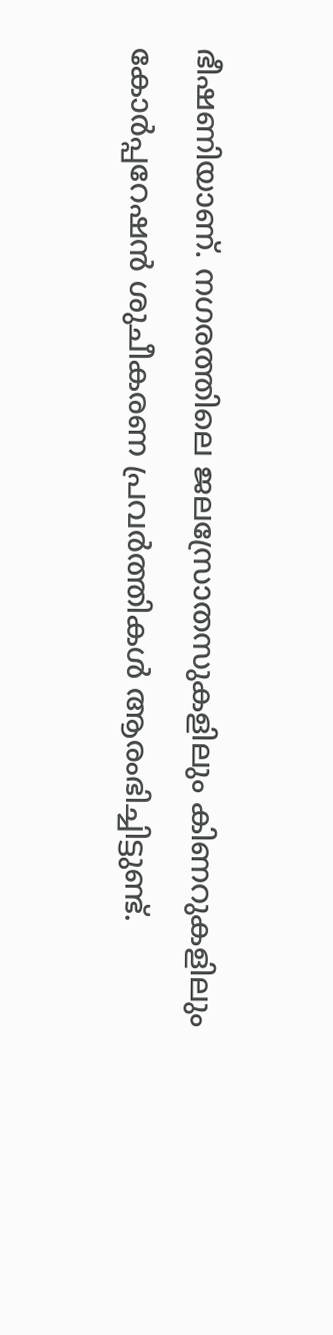ഭീഷണിയാണ്. നഗരത്തിലെ ജലസ്രോതസുകളിലും കിണറുകളിലും കോര്‍പ്പറേഷന്‍ ശുചീകരണ പ്രവര്‍ത്തികള്‍ ആരംഭിച്ചിട്ടുണ്ട്.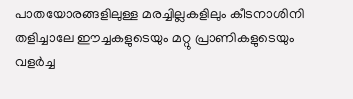പാതയോരങ്ങളിലുള്ള മരച്ചില്ലകളിലും കീടനാശിനി തളിച്ചാലേ ഈച്ചകളുടെയും മറ്റു പ്രാണികളുടെയും വളര്‍ച്ച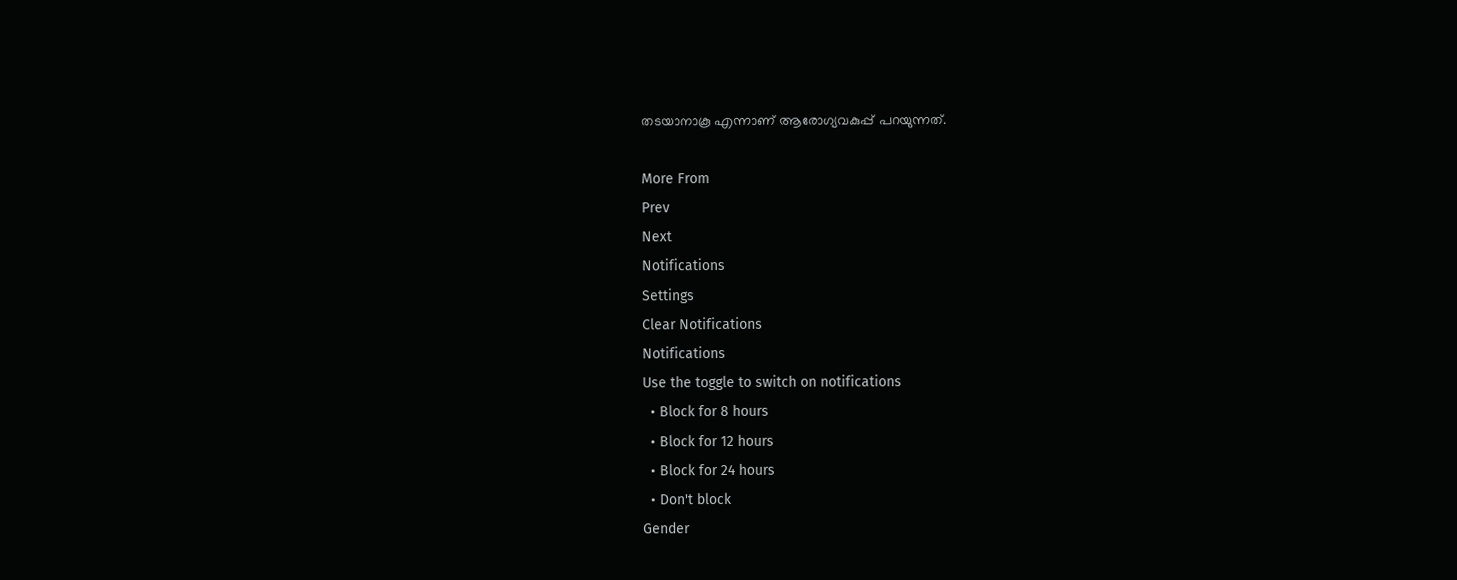തടയാനാകൂ എന്നാണ് ആരോഗ്യവകുപ്പ് പറയുന്നത്.

More From
Prev
Next
Notifications
Settings
Clear Notifications
Notifications
Use the toggle to switch on notifications
  • Block for 8 hours
  • Block for 12 hours
  • Block for 24 hours
  • Don't block
Gender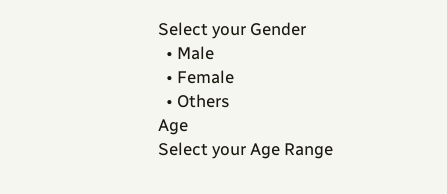Select your Gender
  • Male
  • Female
  • Others
Age
Select your Age Range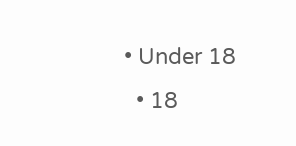• Under 18
  • 18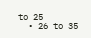to 25
  • 26 to 35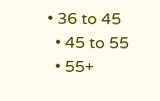• 36 to 45
  • 45 to 55
  • 55+